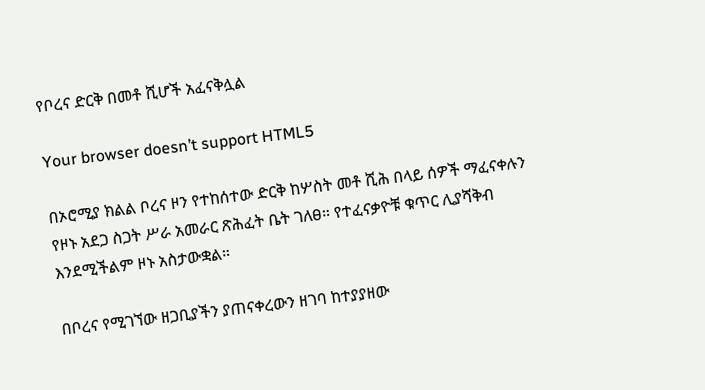የቦረና ድርቅ በመቶ ሺሆች አፈናቅሏል

Your browser doesn’t support HTML5

በኦሮሚያ ክልል ቦረና ዞን የተከሰተው ድርቅ ከሦስት መቶ ሺሕ በላይ ሰዎች ማፈናቀሉን የዞኑ አደጋ ስጋት ሥራ አመራር ጽሕፈት ቤት ገለፀ። የተፈናቃዮቹ ቁጥር ሊያሻቅብ እንደሚችልም ዞኑ አስታውቋል።

በቦረና የሚገኘው ዘጋቢያችን ያጠናቀረውን ዘገባ ከተያያዘው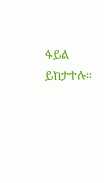ፋይል ይከታተሉ።